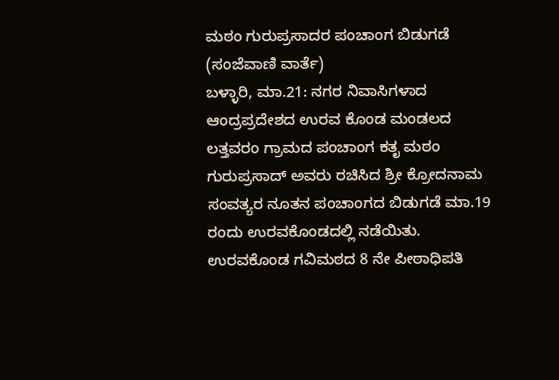ಮಠಂ ಗುರುಪ್ರಸಾದರ ಪಂಚಾಂಗ ಬಿಡುಗಡೆ
(ಸಂಜೆವಾಣಿ ವಾರ್ತೆ)
ಬಳ್ಳಾರಿ, ಮಾ.21: ನಗರ ನಿವಾಸಿಗಳಾದ ಆಂದ್ರಪ್ರದೇಶದ ಉರವ ಕೊಂಡ ಮಂಡಲದ ಲತ್ತವರಂ ಗ್ರಾಮದ ಪಂಚಾಂಗ ಕತೃ ಮಠಂ ಗುರುಪ್ರಸಾದ್ ಅವರು ರಚಿಸಿದ ಶ್ರೀ ಕ್ರೋದನಾಮ ಸಂವತ್ಯರ ನೂತನ ಪಂಚಾಂಗದ ಬಿಡುಗಡೆ ಮಾ.19 ರಂದು ಉರವಕೊಂಡದಲ್ಲಿ ನಡೆಯಿತು.
ಉರವಕೊಂಡ ಗವಿಮಠದ 8 ನೇ ಪೀಠಾಧಿಪತಿ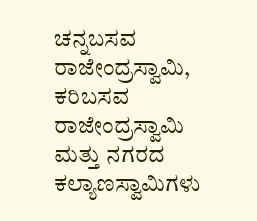ಚನ್ನಬಸವ ರಾಜೇಂದ್ರಸ್ವಾಮಿ, ಕರಿಬಸವ ರಾಜೇಂದ್ರಸ್ವಾಮಿ ಮತ್ತು ನಗರದ ಕಲ್ಯಾಣಸ್ವಾಮಿಗಳು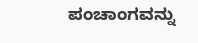ಪಂಚಾಂಗವನ್ನು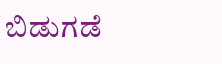ಬಿಡುಗಡೆ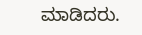ಮಾಡಿದರು.